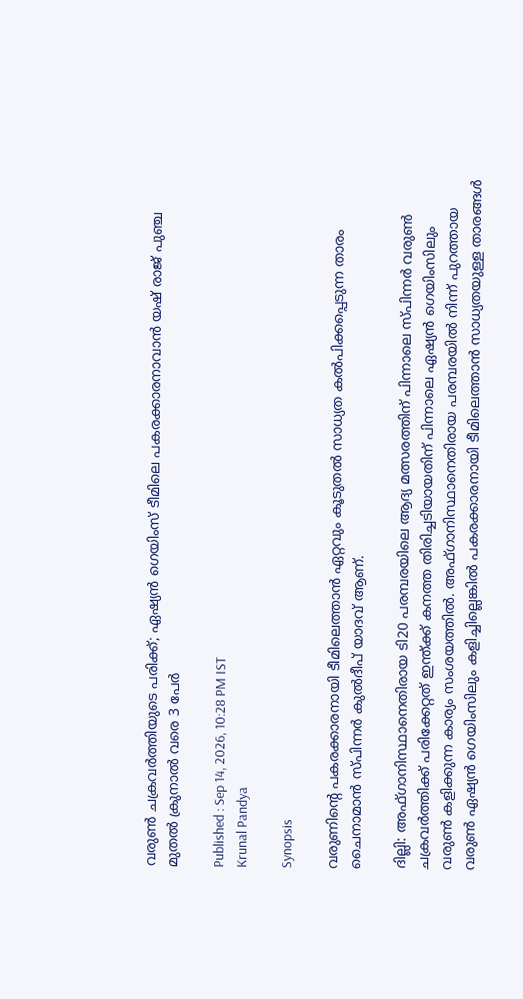വരുൺ ചക്രവര്‍ത്തിയുടെ പരിക്ക്; ഏഷ്യൻ ഗെയിംസ് ടീമിലെ പകരക്കാരനാവാൻ യഷ് രാജ് പുഞ്ച മുതൽ ക്രുനാൽ വരെ 3 പേര്‍

Published : Sep 14, 2026, 10:28 PM IST
Krunal Pandya

Synopsis

വരുണിന്‍റെ പകരക്കാരനായി ടീമിലെത്താൻ ഏറ്റവും കൂടുതല്‍ സാധ്യത കല്‍പിക്കപ്പെടുന്ന താരം ചൈനാമാൻ സ്പിന്നര്‍ കുൽദീപ് യാദവ് ആണ്.

ദില്ലി: അഫ്ഗാനിസ്ഥാനെതിരായ ടി20 പരമ്പരയിലെ ആദ്യ മത്സരത്തിന് പിന്നാലെ സ്പിന്നർ വരുൺ ചക്രവർത്തിക്ക് പരിക്കേറ്റത് ഇന്ത്ക്ക് കനത്ത തിരിച്ചടിയായതിന് പിന്നാലെ ഏഷ്യൻ ഗെയിംസിലും വരുണ്‍ കളിക്കുന്ന കാര്യം സംശയത്തില്‍. അഫ്ഗാനിസ്ഥാനെതിരായ പരമ്പരയില്‍ നിന്ന് പുറത്തായ വരുണ്‍ ഏഷ്യൻ ഗെയിംസിലും കളിച്ചില്ലെങ്കില്‍ പകരക്കാരനായി ടീമിലെത്താൻ സാധ്യതയുള്ള താരങ്ങള്‍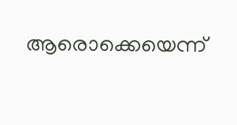ആരൊക്കെയെന്ന്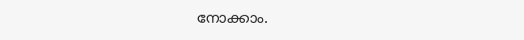നോക്കാം.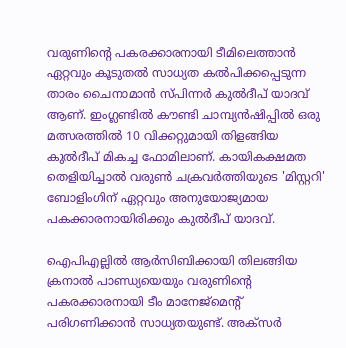വരുണിന്‍റെ പകരക്കാരനായി ടീമിലെത്താൻ ഏറ്റവും കൂടുതല്‍ സാധ്യത കല്‍പിക്കപ്പെടുന്ന താരം ചൈനാമാൻ സ്പിന്നര്‍ കുൽദീപ് യാദവ് ആണ്. ഇംഗ്ലണ്ടില്‍ കൗണ്ടി ചാമ്പ്യൻഷിപ്പിൽ ഒരു മത്സരത്തില്‍ 10 വിക്കറ്റുമായി തിളങ്ങിയ കുൽദീപ് മികച്ച ഫോമിലാണ്. കായികക്ഷമത തെളിയിച്ചാൽ വരുൺ ചക്രവർത്തിയുടെ 'മിസ്റ്ററി' ബോളിംഗിന് ഏറ്റവും അനുയോജ്യമായ പകക്കാരനായിരിക്കും കുൽദീപ് യാദവ്.

ഐപിഎല്ലില്‍ ആര്‍സിബിക്കായി തിലങ്ങിയ ക്രനാല്‍ പാണ്ഡ്യയെയും വരുണിന്‍റെ പകരക്കാരനായി ടീം മാനേജ്‌മെന്റ് പരിഗണിക്കാൻ സാധ്യതയുണ്ട്. അക്സർ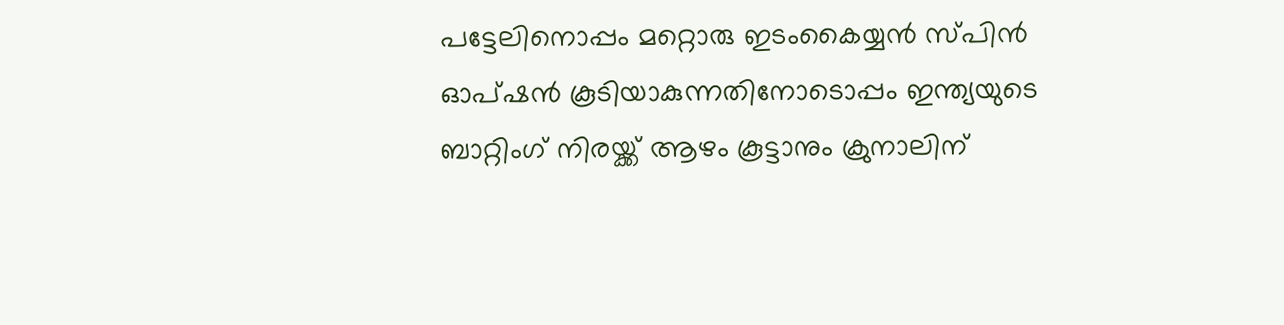പട്ടേലിനൊപ്പം മറ്റൊരു ഇടംകൈയ്യൻ സ്പിൻ ഓപ്ഷൻ കൂടിയാകുന്നതിനോടൊപ്പം ഇന്ത്യയുടെ ബാറ്റിംഗ് നിരയ്ക്ക് ആഴം കൂട്ടാനും ക്രുനാലിന്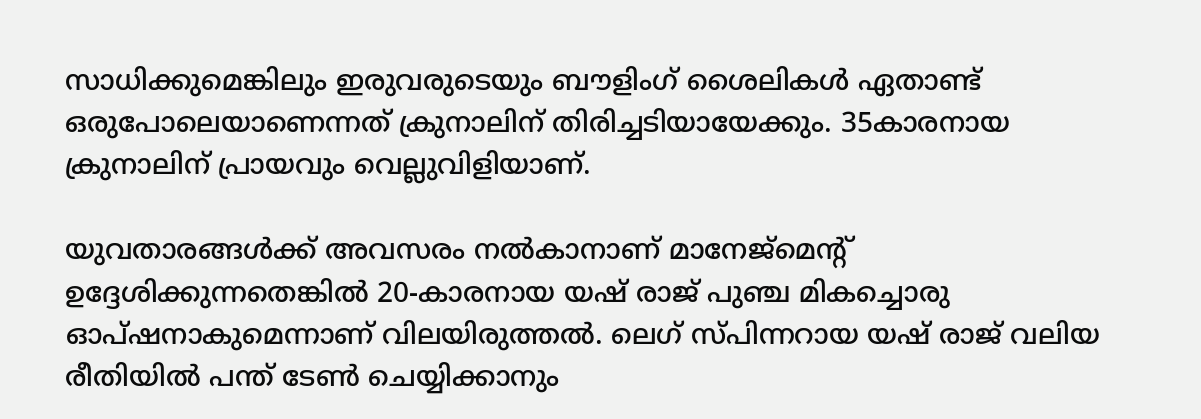സാധിക്കുമെങ്കിലും ഇരുവരുടെയും ബൗളിംഗ് ശൈലികള്‍ ഏതാണ്ട് ഒരുപോലെയാണെന്നത് ക്രുനാലിന് തിരിച്ചടിയായേക്കും. 35കാരനായ ക്രുനാലിന് പ്രായവും വെല്ലുവിളിയാണ്.

യുവതാരങ്ങൾക്ക് അവസരം നൽകാനാണ് മാനേജ്‌മെന്‍റ് ഉദ്ദേശിക്കുന്നതെങ്കിൽ 20-കാരനായ യഷ് രാജ് പുഞ്ച മികച്ചൊരു ഓപ്ഷനാകുമെന്നാണ് വിലയിരുത്തൽ. ലെഗ് സ്പിന്നറായ യഷ് രാജ് വലിയ രീതിയിൽ പന്ത് ടേൺ ചെയ്യിക്കാനും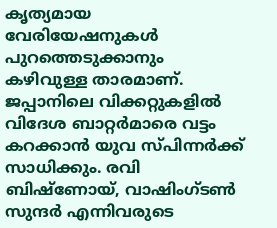കൃത്യമായ വേരിയേഷനുകൾ പുറത്തെടുക്കാനും കഴിവുള്ള താരമാണ്. ജപ്പാനിലെ വിക്കറ്റുകളിൽ വിദേശ ബാറ്റർമാരെ വട്ടം കറക്കാൻ യുവ സ്പിന്നർക്ക് സാധിക്കും. രവി ബിഷ്‌ണോയ്, വാഷിംഗ്ടൺ സുന്ദർ എന്നിവരുടെ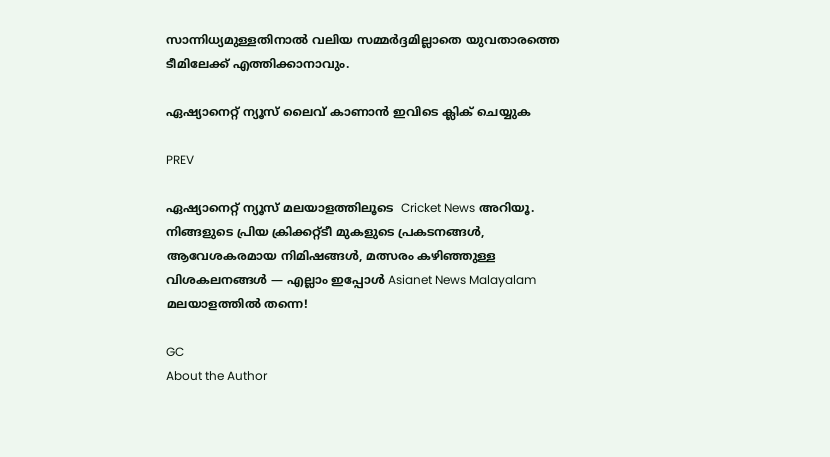സാന്നിധ്യമുള്ളതിനാൽ വലിയ സമ്മർദ്ദമില്ലാതെ യുവതാരത്തെ ടീമിലേക്ക് എത്തിക്കാനാവും.

ഏഷ്യാനെറ്റ് ന്യൂസ് ലൈവ് കാണാന്‍ ഇവിടെ ക്ലിക് ചെയ്യുക

PREV

ഏഷ്യാനെറ്റ് ന്യൂസ് മലയാളത്തിലൂടെ  Cricket News അറിയൂ.  നിങ്ങളുടെ പ്രിയ ക്രിക്കറ്റ്ടീ മുകളുടെ പ്രകടനങ്ങൾ, ആവേശകരമായ നിമിഷങ്ങൾ, മത്സരം കഴിഞ്ഞുള്ള വിശകലനങ്ങൾ — എല്ലാം ഇപ്പോൾ Asianet News Malayalam മലയാളത്തിൽ തന്നെ!

GC
About the Author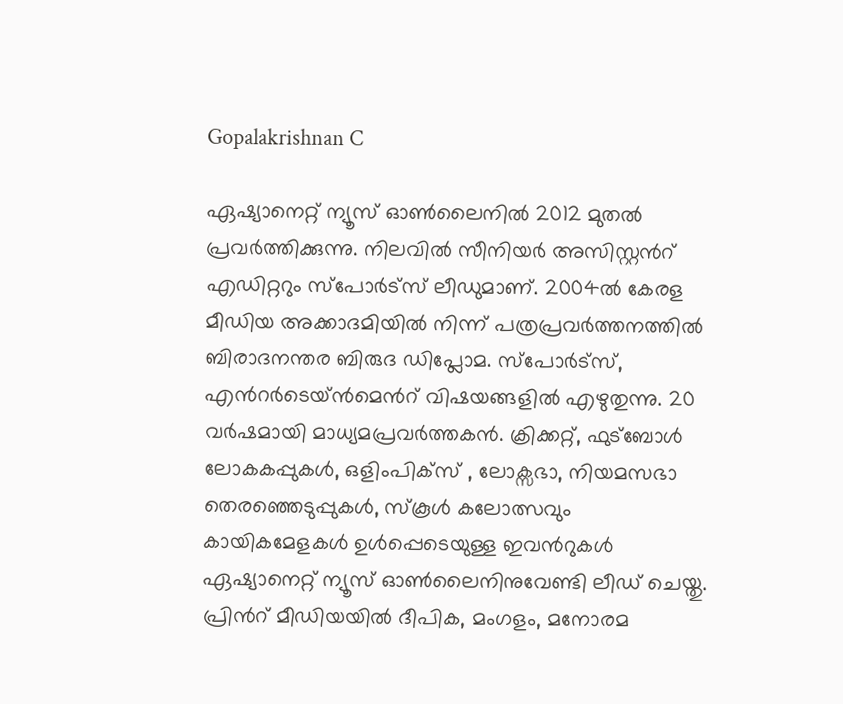Gopalakrishnan C

ഏഷ്യാനെറ്റ് ന്യൂസ് ഓണ്‍ലൈനില്‍ 2012 മുതല്‍ പ്രവര്‍ത്തിക്കുന്നു. നിലവില്‍ സീനിയര്‍ അസിസ്റ്റന്‍റ് എഡിറ്ററും സ്പോർട്സ് ലീഡുമാണ്. 2004ൽ കേരള മീഡിയ അക്കാദമിയില്‍ നിന്ന് പത്രപ്രവര്‍ത്തനത്തില്‍ ബിരാദനന്തര ബിരുദ ഡിപ്ലോമ. സ്പോര്‍ട്സ്, എന്‍റര്‍ടെയ്ൻമെന്‍റ് വിഷയങ്ങളില്‍ എഴുതുന്നു. 20 വര്‍ഷമായി മാധ്യമപ്രവര്‍ത്തകൻ. ക്രിക്കറ്റ്, ഫുട്ബോള്‍ ലോകകപ്പുകൾ, ഒളിംപിക്സ് , ലോക്സഭാ, നിയമസഭാ തെരഞ്ഞെടുപ്പുകള്‍, സ്കൂള്‍ കലോത്സവും കായികമേളകള്‍ ഉള്‍പ്പെടെയുള്ള ഇവന്‍റുകള്‍ ഏഷ്യാനെറ്റ് ന്യൂസ് ഓണ്‍ലൈനിനുവേണ്ടി ലീഡ് ചെയ്തു. പ്രിന്‍റ് മീഡിയയില്‍ ദീപിക, മംഗളം, മനോരമ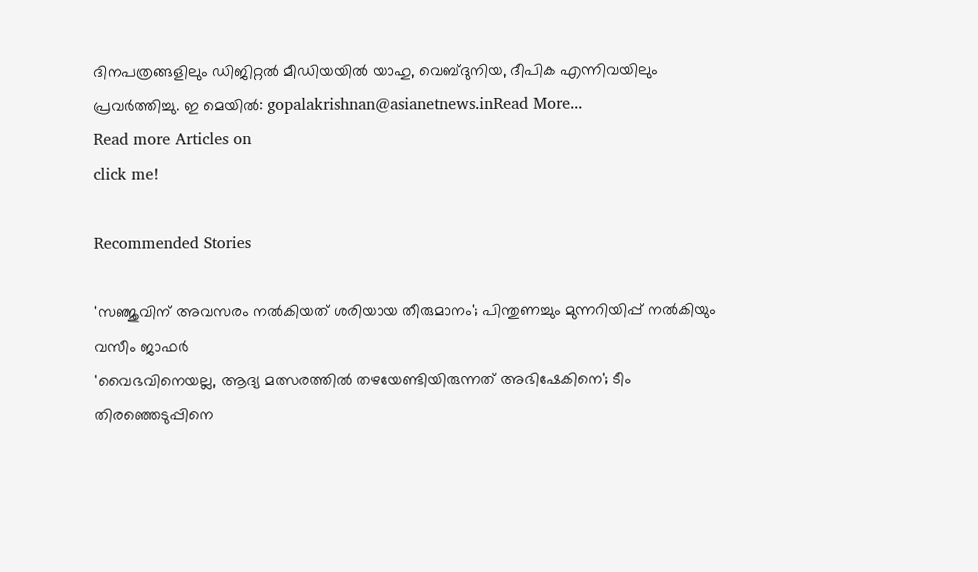ദിനപത്രങ്ങളിലും ഡിജിറ്റൽ മീഡിയയില്‍ യാഹു, വെബ്ദുനിയ, ദീപിക എന്നിവയിലും പ്രവര്‍ത്തിച്ചു. ഇ മെയില്‍: gopalakrishnan@asianetnews.inRead More...
Read more Articles on
click me!

Recommended Stories

'സഞ്ജുവിന് അവസരം നൽകിയത് ശരിയായ തീരുമാനം'; പിന്തുണച്ചും മുന്നറിയിപ്പ് നൽകിയും വസീം ജാഫർ
'വൈഭവിനെയല്ല, ആദ്യ മത്സരത്തില്‍ തഴയേണ്ടിയിരുന്നത് അഭിഷേകിനെ'; ടീം തിരഞ്ഞെടുപ്പിനെ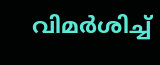വിമർശിച്ച്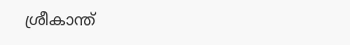ശ്രീകാന്ത്